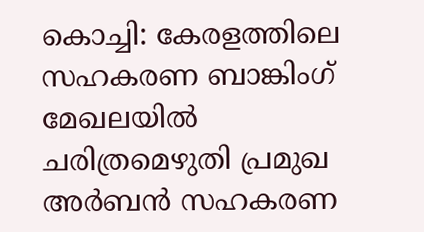കൊച്ചി: കേരളത്തിലെ സഹകരണ ബാങ്കിംഗ് മേഖലയിൽ ചരിത്രമെഴുതി പ്രമുഖ അർബൻ സഹകരണ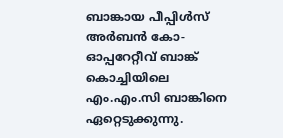ബാങ്കായ പീപ്പിൾസ് അർബൻ കോ-ഓപ്പറേറ്റീവ് ബാങ്ക് കൊച്ചിയിലെ എം.എം.സി ബാങ്കിനെ ഏറ്റെടുക്കുന്നു.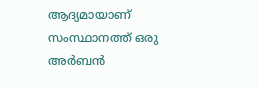ആദ്യമായാണ് സംസ്ഥാനത്ത് ഒരു അർബൻ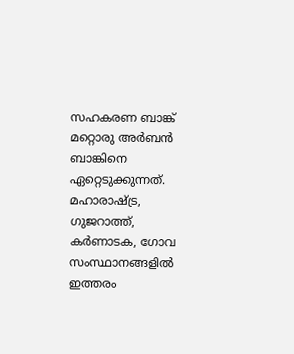സഹകരണ ബാങ്ക് മറ്റൊരു അർബൻ ബാങ്കിനെ ഏറ്റെടുക്കുന്നത്. മഹാരാഷ്ട്ര, ഗുജറാത്ത്, കർണാടക, ഗോവ സംസ്ഥാനങ്ങളിൽ ഇത്തരം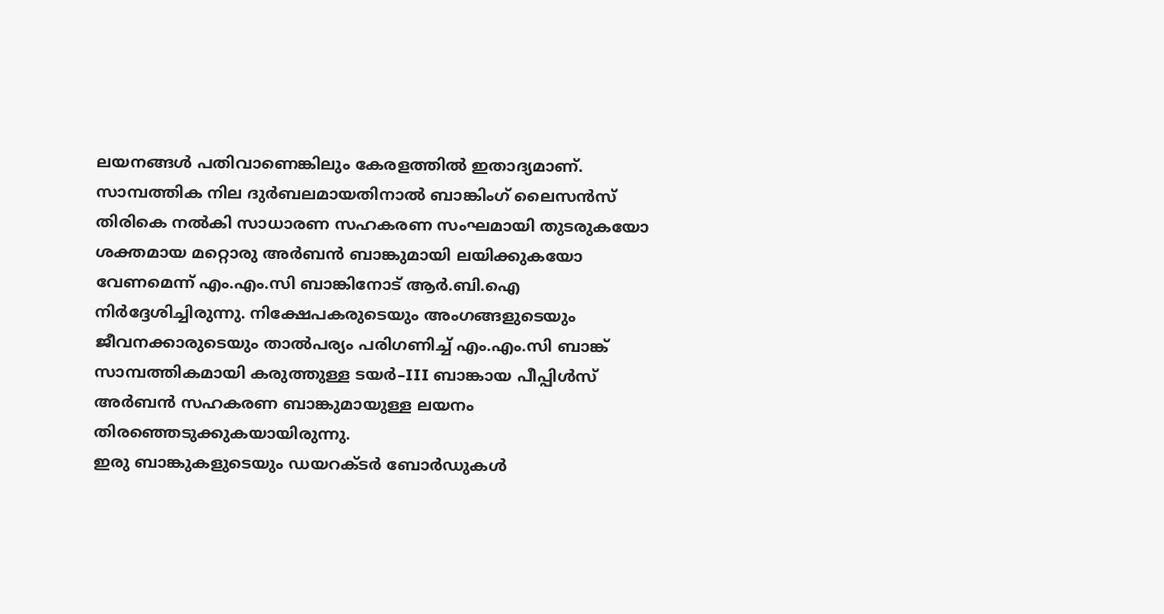ലയനങ്ങൾ പതിവാണെങ്കിലും കേരളത്തിൽ ഇതാദ്യമാണ്.
സാമ്പത്തിക നില ദുർബലമായതിനാൽ ബാങ്കിംഗ് ലൈസൻസ് തിരികെ നൽകി സാധാരണ സഹകരണ സംഘമായി തുടരുകയോ ശക്തമായ മറ്റൊരു അർബൻ ബാങ്കുമായി ലയിക്കുകയോ വേണമെന്ന് എം.എം.സി ബാങ്കിനോട് ആർ.ബി.ഐ നിർദ്ദേശിച്ചിരുന്നു. നിക്ഷേപകരുടെയും അംഗങ്ങളുടെയും ജീവനക്കാരുടെയും താൽപര്യം പരിഗണിച്ച് എം.എം.സി ബാങ്ക് സാമ്പത്തികമായി കരുത്തുള്ള ടയർ–III ബാങ്കായ പീപ്പിൾസ് അർബൻ സഹകരണ ബാങ്കുമായുള്ള ലയനം തിരഞ്ഞെടുക്കുകയായിരുന്നു.
ഇരു ബാങ്കുകളുടെയും ഡയറക്ടർ ബോർഡുകൾ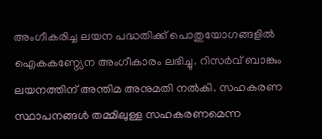അംഗീകരിച്ച ലയന പദ്ധതിക്ക് പൊതുയോഗങ്ങളിൽ ഐകകണ്ഠ്യേന അംഗീകാരം ലഭിച്ചു. റിസർവ് ബാങ്കും ലയനത്തിന് അന്തിമ അനുമതി നൽകി. സഹകരണ സ്ഥാപനങ്ങൾ തമ്മിലുള്ള സഹകരണമെന്ന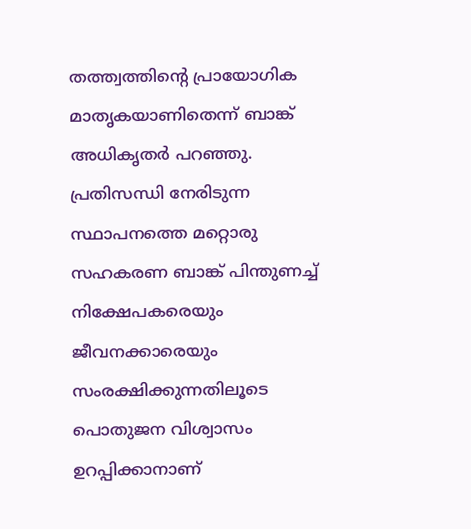തത്ത്വത്തിന്റെ പ്രായോഗിക മാതൃകയാണിതെന്ന് ബാങ്ക് അധികൃതർ പറഞ്ഞു. പ്രതിസന്ധി നേരിടുന്ന സ്ഥാപനത്തെ മറ്റൊരു സഹകരണ ബാങ്ക് പിന്തുണച്ച് നിക്ഷേപകരെയും ജീവനക്കാരെയും സംരക്ഷിക്കുന്നതിലൂടെ പൊതുജന വിശ്വാസം ഉറപ്പിക്കാനാണ്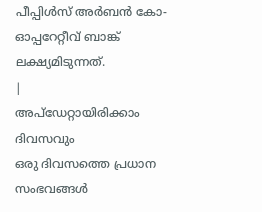പീപ്പിൾസ് അർബൻ കോ-ഓപ്പറേറ്റീവ് ബാങ്ക് ലക്ഷ്യമിടുന്നത്.
|
അപ്ഡേറ്റായിരിക്കാം ദിവസവും
ഒരു ദിവസത്തെ പ്രധാന സംഭവങ്ങൾ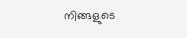നിങ്ങളുടെ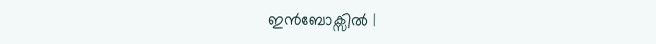ഇൻബോക്സിൽ |